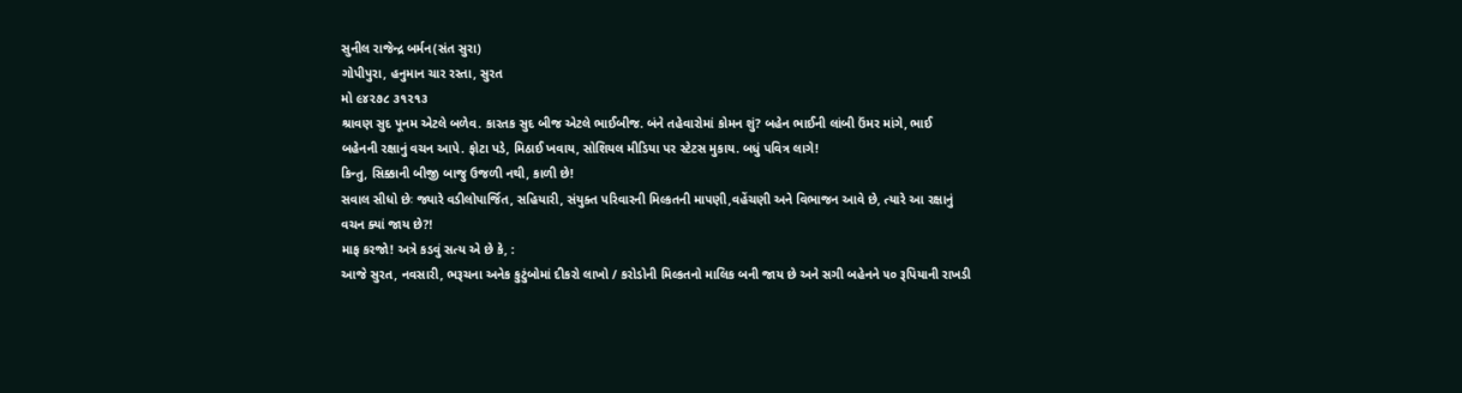સુનીલ રાજેન્દ્ર બર્મન(સંત સુરા)
ગોપીપુરા, હનુમાન ચાર રસ્તા, સુરત
મો ૯૪૨૭૮ ૩૧૨૧૩
શ્રાવણ સુદ પૂનમ એટલે બળેવ. કારતક સુદ બીજ એટલે ભાઈબીજ. બંને તહેવારોમાં કોમન શું? બહેન ભાઈની લાંબી ઉંમર માંગે, ભાઈ બહેનની રક્ષાનું વચન આપે. ફોટા પડે, મિઠાઈ ખવાય, સોશિયલ મીડિયા પર સ્ટેટસ મુકાય. બધું પવિત્ર લાગે!
કિન્તુ, સિક્કાની બીજી બાજુ ઉજળી નથી, કાળી છે!
સવાલ સીધો છેઃ જ્યારે વડીલોપાર્જિત, સહિયારી, સંયુક્ત પરિવારની મિલ્કતની માપણી,વહેંચણી અને વિભાજન આવે છે, ત્યારે આ રક્ષાનું વચન ક્યાં જાય છે?!
માફ કરજો! અત્રે કડવું સત્ય એ છે કે, :
આજે સુરત, નવસારી, ભરૂચના અનેક કુટુંબોમાં દીકરો લાખો / કરોડોની મિલ્કતનો માલિક બની જાય છે અને સગી બહેનને ૫૦ રૂપિયાની રાખડી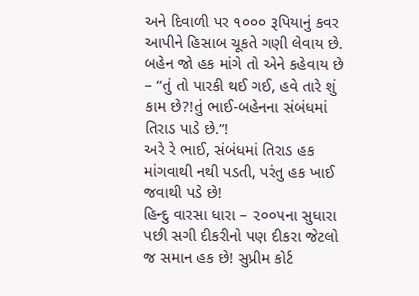અને દિવાળી પર ૧૦૦૦ રૂપિયાનું કવર આપીને હિસાબ ચૂકતે ગણી લેવાય છે. બહેન જો હક માંગે તો એને કહેવાય છે – “તું તો પારકી થઈ ગઈ, હવે તારે શું કામ છે?!તું ભાઈ-બહેનના સંબંધમાં તિરાડ પાડે છે.”!
અરે રે ભાઈ, સંબંધમાં તિરાડ હક માંગવાથી નથી પડતી, પરંતુ હક ખાઈ જવાથી પડે છે!
હિન્દુ વારસા ધારા – ૨૦૦૫ના સુધારા પછી સગી દીકરીનો પણ દીકરા જેટલો જ સમાન હક છે! સુપ્રીમ કોર્ટ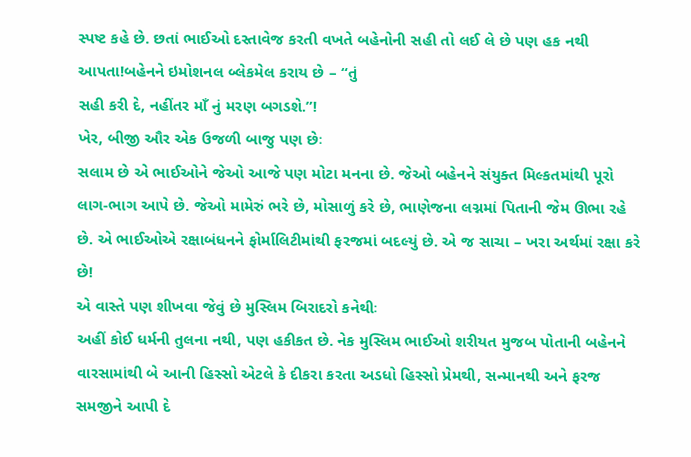સ્પષ્ટ કહે છે. છતાં ભાઈઓ દસ્તાવેજ કરતી વખતે બહેનોની સહી તો લઈ લે છે પણ હક નથી આપતા!બહેનને ઇમોશનલ બ્લેકમેલ કરાય છે – “તું
સહી કરી દે, નહીંતર માઁ નું મરણ બગડશે.”!
ખેર, બીજી ઔર એક ઉજળી બાજુ પણ છેઃ
સલામ છે એ ભાઈઓને જેઓ આજે પણ મોટા મનના છે. જેઓ બહેનને સંયુક્ત મિલ્કતમાંથી પૂરો લાગ-ભાગ આપે છે. જેઓ મામેરું ભરે છે, મોસાળું કરે છે, ભાણેજના લગ્નમાં પિતાની જેમ ઊભા રહે છે. એ ભાઈઓએ રક્ષાબંધનને ફોર્માલિટીમાંથી ફરજમાં બદલ્યું છે. એ જ સાચા – ખરા અર્થમાં રક્ષા કરે છે!
એ વાસ્તે પણ શીખવા જેવું છે મુસ્લિમ બિરાદરો કનેથીઃ
અહીં કોઈ ધર્મની તુલના નથી, પણ હકીકત છે. નેક મુસ્લિમ ભાઈઓ શરીયત મુજબ પોતાની બહેનને વારસામાંથી બે આની હિસ્સો એટલે કે દીકરા કરતા અડધો હિસ્સો પ્રેમથી, સન્માનથી અને ફરજ સમજીને આપી દે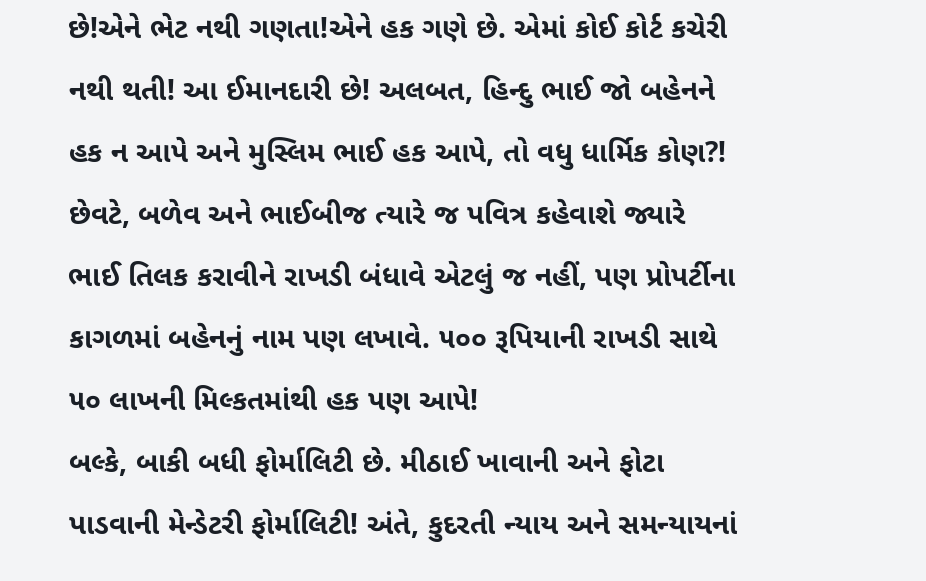છે!એને ભેટ નથી ગણતા!એને હક ગણે છે. એમાં કોઈ કોર્ટ કચેરી નથી થતી! આ ઈમાનદારી છે! અલબત, હિન્દુ ભાઈ જો બહેનને હક ન આપે અને મુસ્લિમ ભાઈ હક આપે, તો વધુ ધાર્મિક કોણ?!
છેવટે, બળેવ અને ભાઈબીજ ત્યારે જ પવિત્ર કહેવાશે જ્યારે ભાઈ તિલક કરાવીને રાખડી બંધાવે એટલું જ નહીં, પણ પ્રોપર્ટીના કાગળમાં બહેનનું નામ પણ લખાવે. ૫૦૦ રૂપિયાની રાખડી સાથે ૫૦ લાખની મિલ્કતમાંથી હક પણ આપે!
બલ્કે, બાકી બધી ફોર્માલિટી છે. મીઠાઈ ખાવાની અને ફોટા પાડવાની મેન્ડેટરી ફોર્માલિટી! અંતે, કુદરતી ન્યાય અને સમન્યાયનાં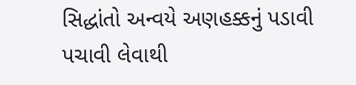સિદ્ધાંતો અન્વયે અણહક્કનું પડાવી પચાવી લેવાથી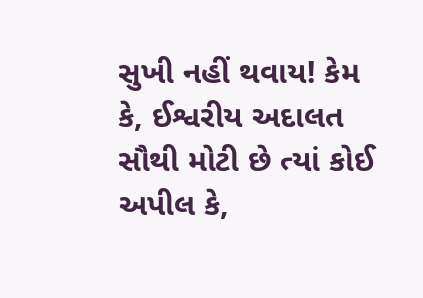સુખી નહીં થવાય! કેમ કે, ઈશ્વરીય અદાલત સૌથી મોટી છે ત્યાં કોઈ અપીલ કે,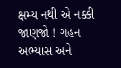ક્ષમ્ય નથી એ નક્કી જાણજો ! ગહન અભ્યાસ અને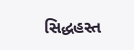સિદ્ધહસ્ત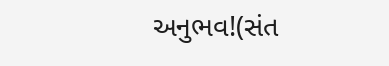અનુભવ!(સંત